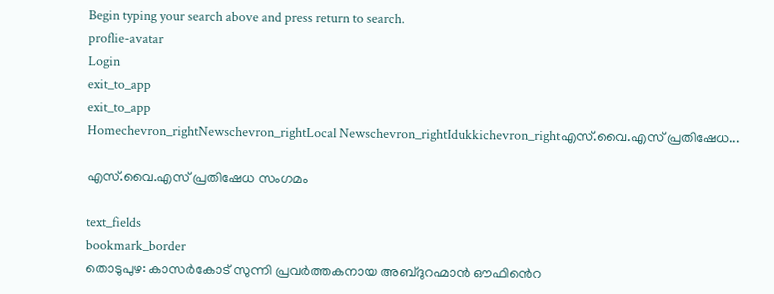Begin typing your search above and press return to search.
proflie-avatar
Login
exit_to_app
exit_to_app
Homechevron_rightNewschevron_rightLocal Newschevron_rightIdukkichevron_rightഎസ്.വൈ.എസ് പ്രതിഷേധ...

എസ്.വൈ.എസ് പ്രതിഷേധ സംഗമം

text_fields
bookmark_border
തൊടുപുഴ: കാസർകോട് സുന്നി പ്രവർത്തകനായ അബ്ദുറഹ്മാൻ ഔഫിൻെറ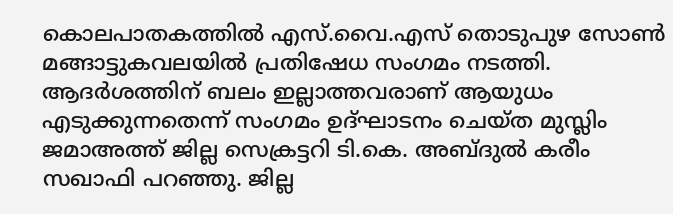കൊലപാതകത്തിൽ എസ്.വൈ.എസ് തൊടുപുഴ സോൺ മങ്ങാട്ടുകവലയിൽ പ്രതിഷേധ സംഗമം നടത്തി. ആദർശത്തിന് ബലം ഇല്ലാത്തവരാണ് ആയുധം എടുക്കുന്നതെന്ന് സംഗമം ഉദ്ഘാടനം ചെയ്ത മുസ്ലിം ജമാഅത്ത് ജില്ല സെക്രട്ടറി ടി.കെ. അബ്ദുൽ കരീം സഖാഫി പറഞ്ഞു. ജില്ല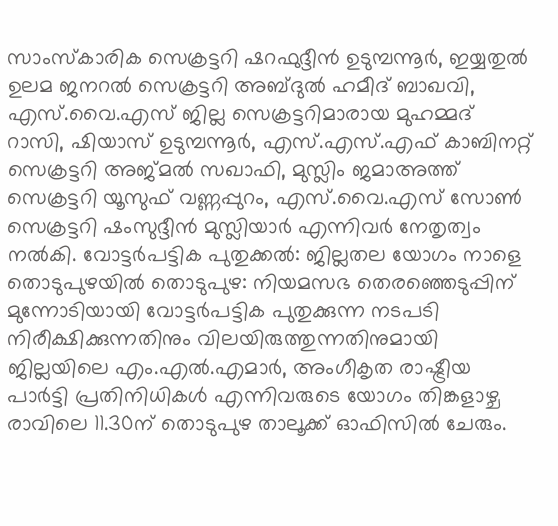സാംസ്കാരിക സെക്രട്ടറി ഷറഫുദ്ദീൻ ഉടുമ്പന്നൂർ, ഇയ്യതുൽ ഉലമ ജനറൽ സെക്രട്ടറി അബ്ദുൽ ഹമീദ് ബാഖവി, എസ്‌.വൈ.എസ് ജില്ല സെക്രട്ടറിമാരായ മുഹമ്മദ് റാസി, ഷിയാസ് ഉടുമ്പന്നൂർ, എസ്.എസ്.എഫ് കാബിനറ്റ് സെക്രട്ടറി അജ്മൽ സഖാഫി, മുസ്ലിം ജമാഅത്ത് സെക്രട്ടറി യൂസുഫ് വണ്ണപ്പുറം, എസ്.വൈ.എസ് സോൺ സെക്രട്ടറി ഷംസുദ്ദീൻ മുസ്ലിയാർ എന്നിവർ നേതൃത്വം നൽകി. വോട്ടർപട്ടിക പുതുക്കൽ: ജില്ലതല യോഗം നാളെ തൊടുപുഴയിൽ തൊടുപുഴ: നിയമസഭ തെരഞ്ഞെടുപ്പിന് മുന്നോടിയായി വോട്ടർപട്ടിക പുതുക്കുന്ന നടപടി നിരീക്ഷിക്കുന്നതിനും വിലയിരുത്തുന്നതിനുമായി ജില്ലയിലെ എം.എൽ.എമാർ, അംഗീകൃത രാഷ്ട്രീയ പാർട്ടി പ്രതിനിധികൾ എന്നിവരുടെ യോഗം തിങ്കളാഴ്ച രാവിലെ 11.30ന് തൊടുപുഴ താലൂക്ക് ഓഫിസിൽ ചേരും.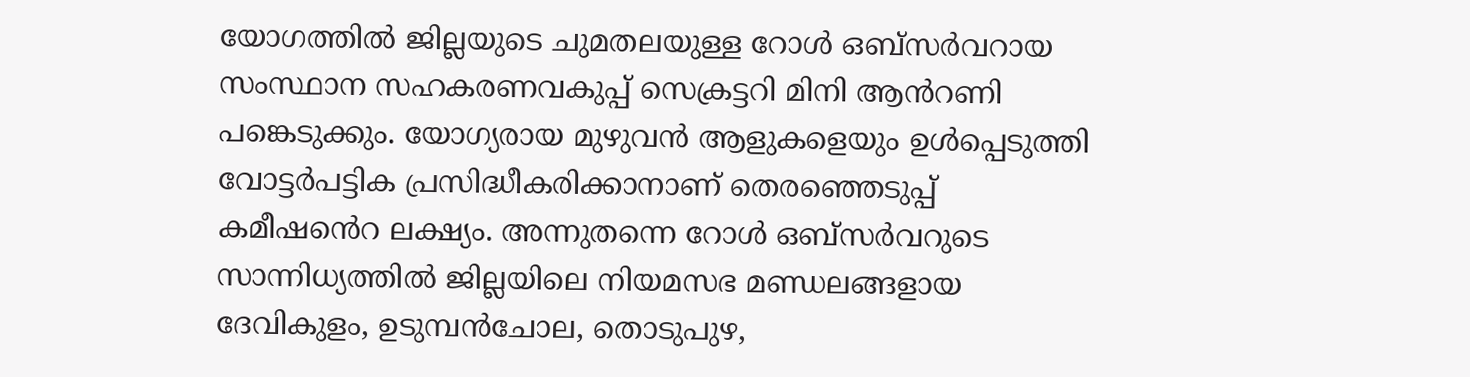യോഗത്തിൽ ജില്ലയുടെ ചുമതലയുള്ള റോൾ ഒബ്സർവറായ സംസ്ഥാന സഹകരണവകുപ്പ് സെക്രട്ടറി മിനി ആൻറണി പങ്കെടുക്കും. യോഗ്യരായ മുഴുവൻ ആളുകളെയും ഉൾപ്പെടുത്തി വോട്ടർപട്ടിക പ്രസിദ്ധീകരിക്കാനാണ് തെരഞ്ഞെടുപ്പ് കമീഷൻെറ ലക്ഷ്യം. അന്നുതന്നെ റോൾ ഒബ്സർവറുടെ സാന്നിധ്യത്തിൽ ജില്ലയിലെ നിയമസഭ മണ്ഡലങ്ങളായ ദേവികുളം, ഉടുമ്പൻചോല, തൊടുപുഴ,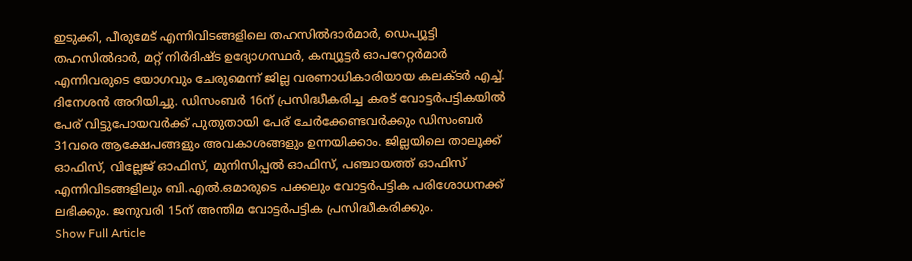ഇടുക്കി, പീരുമേട് എന്നിവിടങ്ങളിലെ തഹസിൽദാർമാർ, ഡെപ്യൂട്ടി തഹസിൽദാർ, മറ്റ് നിർദിഷ്ട ഉദ്യോഗസ്ഥർ, കമ്പ്യൂട്ടർ ഓപറേറ്റർമാർ എന്നിവരുടെ യോഗവും ചേരുമെന്ന് ജില്ല വരണാധികാരിയായ കലക്ടർ എച്ച്. ദിനേശൻ അറിയിച്ചു. ഡിസംബർ 16ന് പ്രസിദ്ധീകരിച്ച കരട് വോട്ടർപട്ടികയിൽ പേര് വിട്ടുപോയവർക്ക് പുതുതായി പേര് ചേർക്കേണ്ടവർക്കും ഡിസംബർ 31വരെ ആക്ഷേപങ്ങളും അവകാശങ്ങളും ഉന്നയിക്കാം. ജില്ലയിലെ താലൂക്ക് ഓഫിസ്, വില്ലേജ് ഓഫിസ്, മുനിസിപ്പൽ ഓഫിസ്, പഞ്ചായത്ത് ഓഫിസ് എന്നിവിടങ്ങളിലും ബി.എൽ.ഒമാരുടെ പക്കലും വോട്ടർപട്ടിക പരിശോധനക്ക് ലഭിക്കും. ജനുവരി 15ന് അന്തിമ വോട്ടർപട്ടിക പ്രസിദ്ധീകരിക്കും.
Show Full Article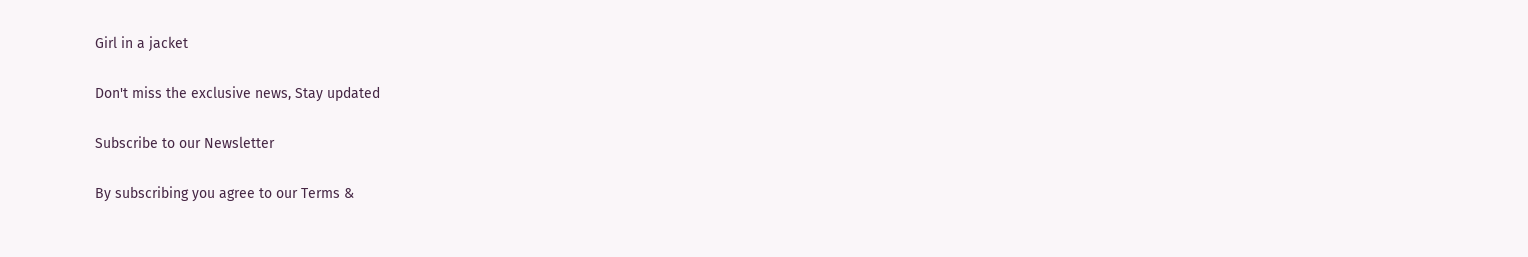Girl in a jacket

Don't miss the exclusive news, Stay updated

Subscribe to our Newsletter

By subscribing you agree to our Terms &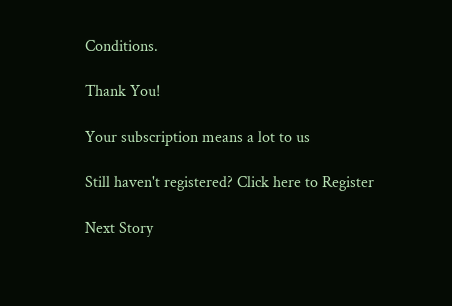Conditions.

Thank You!

Your subscription means a lot to us

Still haven't registered? Click here to Register

Next Story